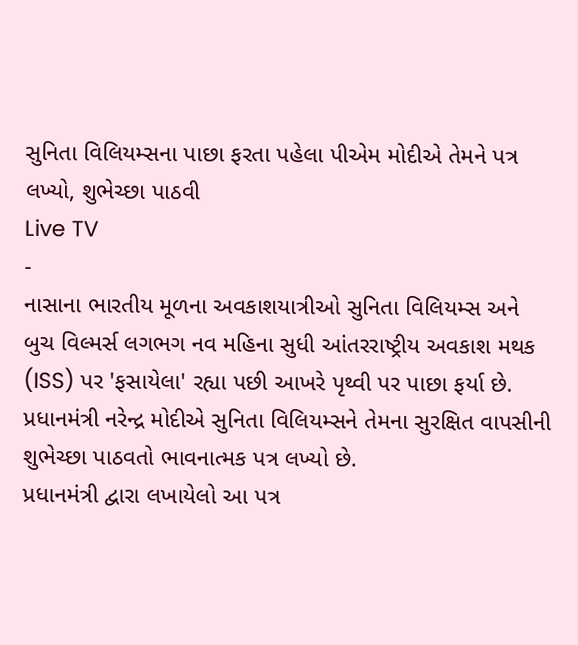સુનિતા વિલિયમ્સના પાછા ફરતા પહેલા પીએમ મોદીએ તેમને પત્ર લખ્યો, શુભેચ્છા પાઠવી
Live TV
-
નાસાના ભારતીય મૂળના અવકાશયાત્રીઓ સુનિતા વિલિયમ્સ અને બુચ વિલ્મર્સ લગભગ નવ મહિના સુધી આંતરરાષ્ટ્રીય અવકાશ મથક (ISS) પર 'ફસાયેલા' રહ્યા પછી આખરે પૃથ્વી પર પાછા ફર્યા છે. પ્રધાનમંત્રી નરેન્દ્ર મોદીએ સુનિતા વિલિયમ્સને તેમના સુરક્ષિત વાપસીની શુભેચ્છા પાઠવતો ભાવનાત્મક પત્ર લખ્યો છે.
પ્રધાનમંત્રી દ્વારા લખાયેલો આ પત્ર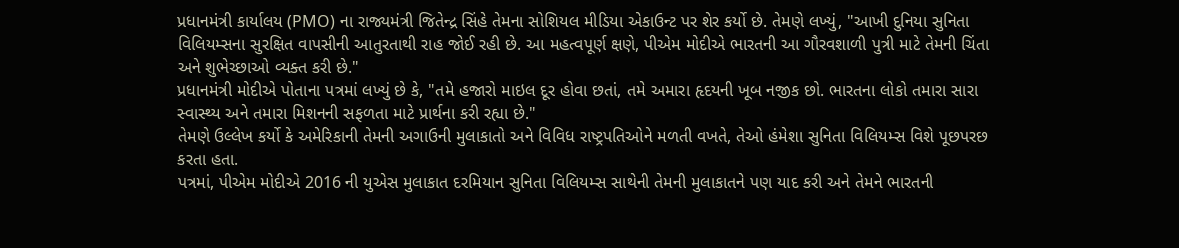પ્રધાનમંત્રી કાર્યાલય (PMO) ના રાજ્યમંત્રી જિતેન્દ્ર સિંહે તેમના સોશિયલ મીડિયા એકાઉન્ટ પર શેર કર્યો છે. તેમણે લખ્યું, "આખી દુનિયા સુનિતા વિલિયમ્સના સુરક્ષિત વાપસીની આતુરતાથી રાહ જોઈ રહી છે. આ મહત્વપૂર્ણ ક્ષણે, પીએમ મોદીએ ભારતની આ ગૌરવશાળી પુત્રી માટે તેમની ચિંતા અને શુભેચ્છાઓ વ્યક્ત કરી છે."
પ્રધાનમંત્રી મોદીએ પોતાના પત્રમાં લખ્યું છે કે, "તમે હજારો માઇલ દૂર હોવા છતાં, તમે અમારા હૃદયની ખૂબ નજીક છો. ભારતના લોકો તમારા સારા સ્વાસ્થ્ય અને તમારા મિશનની સફળતા માટે પ્રાર્થના કરી રહ્યા છે."
તેમણે ઉલ્લેખ કર્યો કે અમેરિકાની તેમની અગાઉની મુલાકાતો અને વિવિધ રાષ્ટ્રપતિઓને મળતી વખતે, તેઓ હંમેશા સુનિતા વિલિયમ્સ વિશે પૂછપરછ કરતા હતા.
પત્રમાં, પીએમ મોદીએ 2016 ની યુએસ મુલાકાત દરમિયાન સુનિતા વિલિયમ્સ સાથેની તેમની મુલાકાતને પણ યાદ કરી અને તેમને ભારતની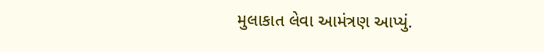મુલાકાત લેવા આમંત્રણ આપ્યું.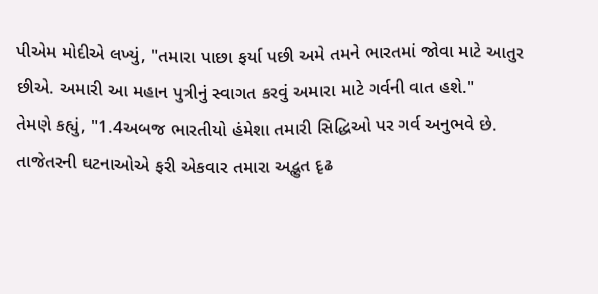પીએમ મોદીએ લખ્યું, "તમારા પાછા ફર્યા પછી અમે તમને ભારતમાં જોવા માટે આતુર છીએ. અમારી આ મહાન પુત્રીનું સ્વાગત કરવું અમારા માટે ગર્વની વાત હશે."
તેમણે કહ્યું, "1.4અબજ ભારતીયો હંમેશા તમારી સિદ્ધિઓ પર ગર્વ અનુભવે છે. તાજેતરની ઘટનાઓએ ફરી એકવાર તમારા અદ્ભુત દૃઢ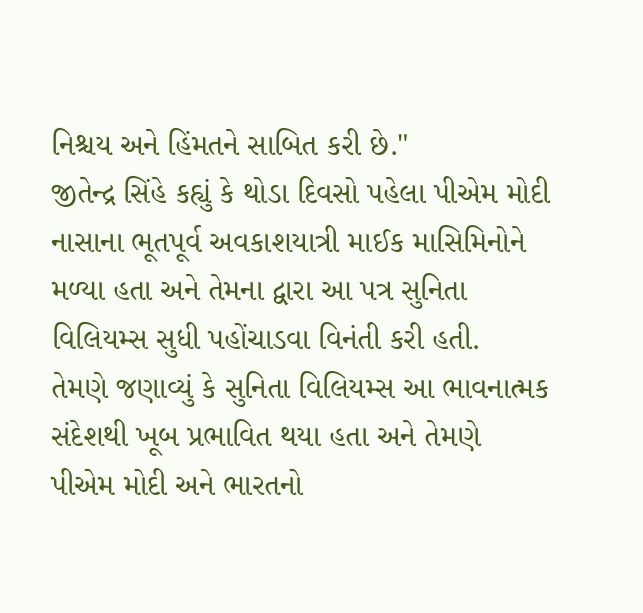નિશ્ચય અને હિંમતને સાબિત કરી છે."
જીતેન્દ્ર સિંહે કહ્યું કે થોડા દિવસો પહેલા પીએમ મોદી નાસાના ભૂતપૂર્વ અવકાશયાત્રી માઈક માસિમિનોને મળ્યા હતા અને તેમના દ્વારા આ પત્ર સુનિતા વિલિયમ્સ સુધી પહોંચાડવા વિનંતી કરી હતી.
તેમણે જણાવ્યું કે સુનિતા વિલિયમ્સ આ ભાવનાત્મક સંદેશથી ખૂબ પ્રભાવિત થયા હતા અને તેમણે પીએમ મોદી અને ભારતનો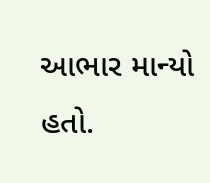આભાર માન્યો હતો.